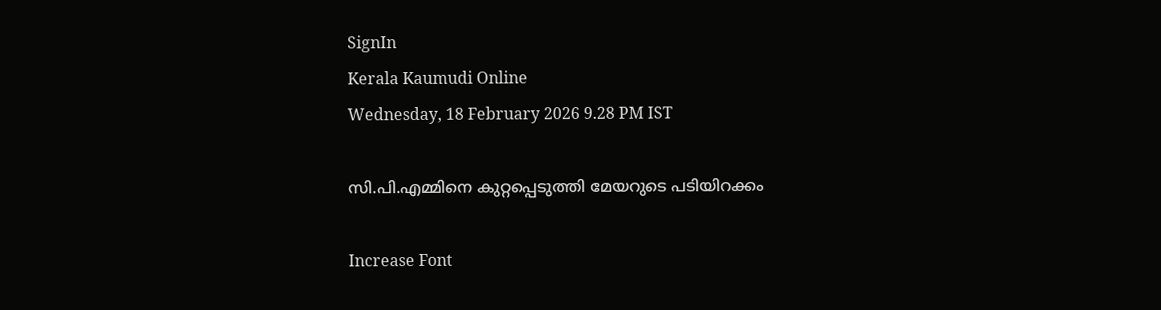SignIn
Kerala Kaumudi Online
Wednesday, 18 February 2026 9.28 PM IST

സി.പി.എമ്മിനെ കുറ്റപ്പെടുത്തി മേയറുടെ പടിയിറക്കം

Increase Font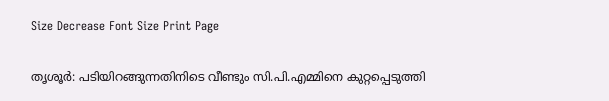Size Decrease Font Size Print Page

തൃശൂർ: പടിയിറങ്ങുന്നതിനിടെ വീണ്ടും സി.പി.എമ്മിനെ കുറ്റപ്പെടുത്തി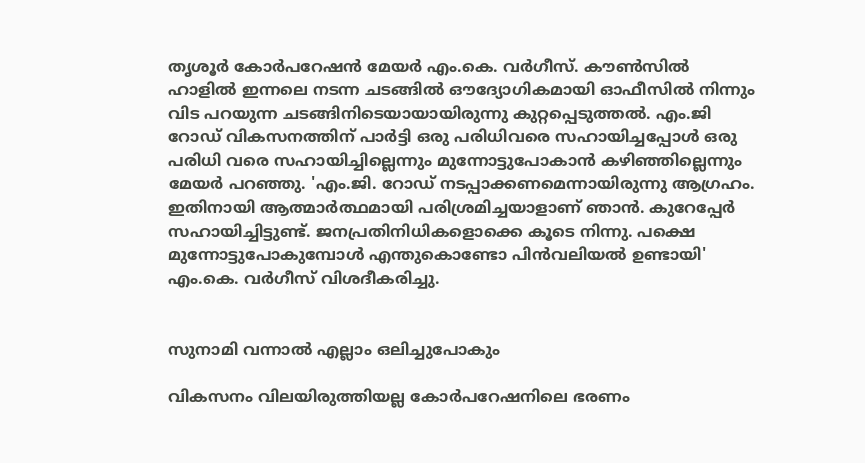തൃശൂർ കോർപറേഷൻ മേയർ എം.കെ. വർഗീസ്. കൗൺസിൽ ഹാളിൽ ഇന്നലെ നടന്ന ചടങ്ങിൽ ഔദ്യോഗികമായി ഓഫീസിൽ നിന്നും വിട പറയുന്ന ചടങ്ങിനിടെയായായിരുന്നു കുറ്റപ്പെടുത്തൽ. എം.ജി റോഡ് വികസനത്തിന് പാർട്ടി ഒരു പരിധിവരെ സഹായിച്ചപ്പോൾ ഒരു പരിധി വരെ സഹായിച്ചില്ലെന്നും മുന്നോട്ടുപോകാൻ കഴിഞ്ഞില്ലെന്നും മേയർ പറഞ്ഞു. 'എം.ജി. റോഡ് നടപ്പാക്കണമെന്നായിരുന്നു ആഗ്രഹം. ഇതിനായി ആത്മാർത്ഥമായി പരിശ്രമിച്ചയാളാണ് ഞാൻ. കുറേപ്പേർ സഹായിച്ചിട്ടുണ്ട്. ജനപ്രതിനിധികളൊക്കെ കൂടെ നിന്നു. പക്ഷെ മുന്നോട്ടുപോകുമ്പോൾ എന്തുകൊണ്ടോ പിൻവലിയൽ ഉണ്ടായി' എം.കെ. വർഗീസ് വിശദീകരിച്ചു.


സുനാമി വന്നാൽ എല്ലാം ഒലിച്ചുപോകും

വികസനം വിലയിരുത്തിയല്ല കോർപറേഷനിലെ ഭരണം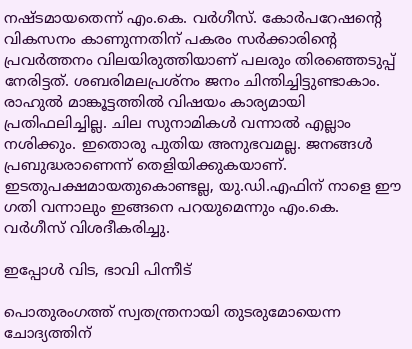നഷ്ടമായതെന്ന് എം.കെ. വർഗീസ്. കോർപറേഷന്റെ വികസനം കാണുന്നതിന് പകരം സർക്കാരിന്റെ പ്രവർത്തനം വിലയിരുത്തിയാണ് പലരും തിരഞ്ഞെടുപ്പ് നേരിട്ടത്. ശബരിമലപ്രശ്‌നം ജനം ചിന്തിച്ചിട്ടുണ്ടാകാം. രാഹുൽ മാങ്കൂട്ടത്തിൽ വിഷയം കാര്യമായി പ്രതിഫലിച്ചില്ല. ചില സുനാമികൾ വന്നാൽ എല്ലാം നശിക്കും. ഇതൊരു പുതിയ അനുഭവമല്ല. ജനങ്ങൾ പ്രബുദ്ധരാണെന്ന് തെളിയിക്കുകയാണ്. ഇടതുപക്ഷമായതുകൊണ്ടല്ല, യു.ഡി.എഫിന് നാളെ ഈ ഗതി വന്നാലും ഇങ്ങനെ പറയുമെന്നും എം.കെ. വർഗീസ് വിശദീകരിച്ചു.

ഇപ്പോൾ വിട, ഭാവി പിന്നീട്

പൊതുരംഗത്ത് സ്വതന്ത്രനായി തുടരുമോയെന്ന ചോദ്യത്തിന്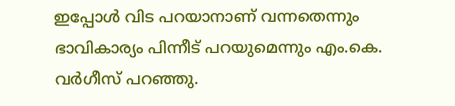ഇപ്പോൾ വിട പറയാനാണ് വന്നതെന്നും ഭാവികാര്യം പിന്നീട് പറയുമെന്നും എം.കെ. വർഗീസ് പറഞ്ഞു.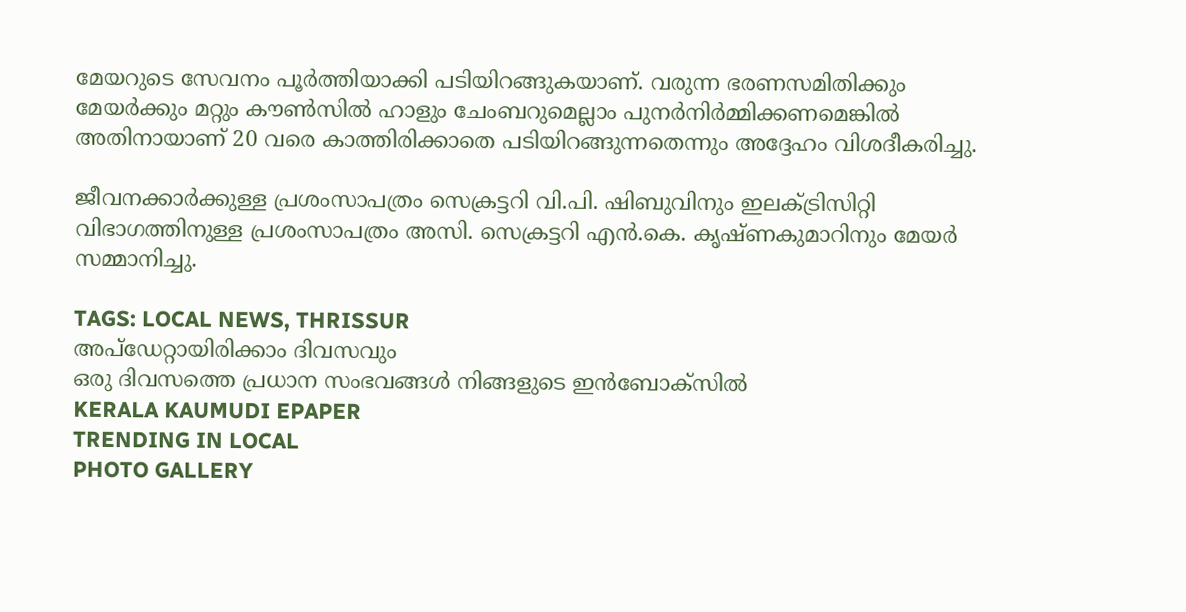മേയറുടെ സേവനം പൂർത്തിയാക്കി പടിയിറങ്ങുകയാണ്. വരുന്ന ഭരണസമിതിക്കും മേയർക്കും മറ്റും കൗൺസിൽ ഹാളും ചേംബറുമെല്ലാം പുനർനിർമ്മിക്കണമെങ്കിൽ അതിനായാണ് 20 വരെ കാത്തിരിക്കാതെ പടിയിറങ്ങുന്നതെന്നും അദ്ദേഹം വിശദീകരിച്ചു.

ജീവനക്കാർക്കുള്ള പ്രശംസാപത്രം സെക്രട്ടറി വി.പി. ഷിബുവിനും ഇലക്ട്രിസിറ്റി വിഭാഗത്തിനുള്ള പ്രശംസാപത്രം അസി. സെക്രട്ടറി എൻ.കെ. കൃഷ്ണകുമാറിനും മേയർ സമ്മാനിച്ചു.

TAGS: LOCAL NEWS, THRISSUR
അപ്ഡേറ്റായിരിക്കാം ദിവസവും
ഒരു ദിവസത്തെ പ്രധാന സംഭവങ്ങൾ നിങ്ങളുടെ ഇൻബോക്സിൽ
KERALA KAUMUDI EPAPER
TRENDING IN LOCAL
PHOTO GALLERY